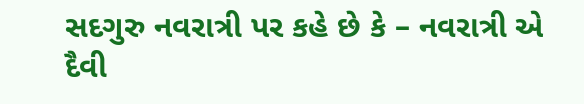સદગુરુ નવરાત્રી પર કહે છે કે – નવરાત્રી એ દૈવી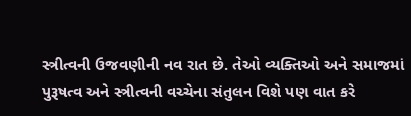સ્ત્રીત્વની ઉજવણીની નવ રાત છે. તેઓ વ્યક્તિઓ અને સમાજમાં પુરૂષત્વ અને સ્ત્રીત્વની વચ્ચેના સંતુલન વિશે પણ વાત કરે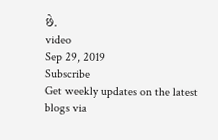છે.
video
Sep 29, 2019
Subscribe
Get weekly updates on the latest blogs via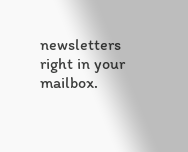newsletters right in your mailbox.